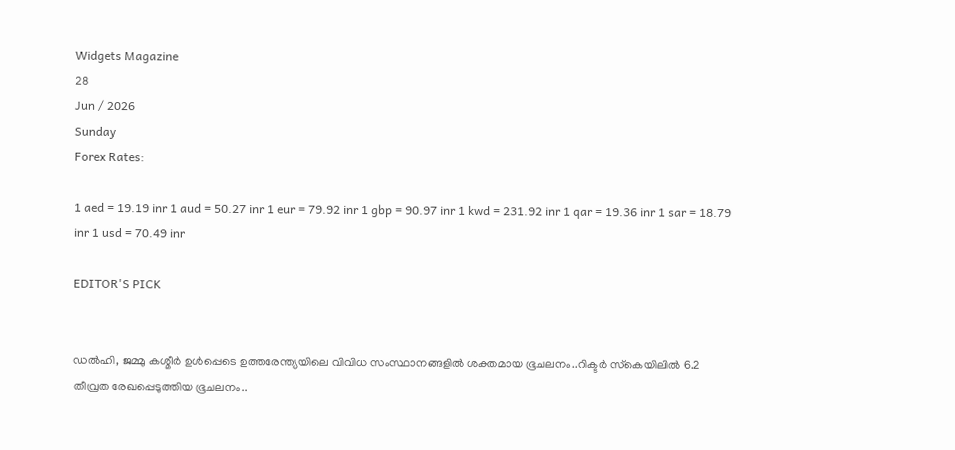Widgets Magazine
28
Jun / 2026
Sunday
Forex Rates:

1 aed = 19.19 inr 1 aud = 50.27 inr 1 eur = 79.92 inr 1 gbp = 90.97 inr 1 kwd = 231.92 inr 1 qar = 19.36 inr 1 sar = 18.79 inr 1 usd = 70.49 inr

EDITOR'S PICK


ഡല്‍ഹി, ജമ്മു കശ്മീര്‍ ഉള്‍പ്പെടെ ഉത്തരേന്ത്യയിലെ വിവിധ സംസ്ഥാനങ്ങളില്‍ ശക്തമായ ഭൂചലനം..റിക്ടര്‍ സ്‌കെയിലില്‍ 6.2 തീവ്രത രേഖപ്പെടുത്തിയ ഭൂചലനം..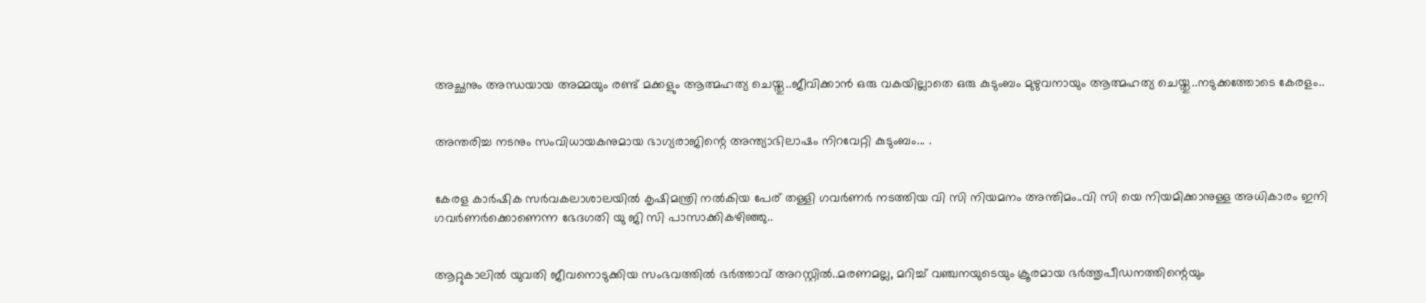അച്ഛനും അന്ധയായ അമ്മയും രണ്ട് മക്കളും ആത്മഹത്യ ചെയ്തു..ജീവിക്കാൻ ഒരു വകയില്ലാതെ ഒരു കുടുംബം മുഴുവനായും ആത്മഹത്യ ചെയ്തു..നടുക്കത്തോടെ കേരളം..


അന്തരിച്ച നടനും സംവിധായകനുമായ ഭാഗ്യരാജിന്റെ അന്ത്യാഭിലാഷം നിറവേറ്റി കുടുംബം... .


കേരള കാർഷിക സർവകലാശാലയിൽ കൃഷിമന്ത്രി നൽകിയ പേര് തള്ളി ഗവർണർ നടത്തിയ വി സി നിയമനം അന്തിമം..വി സി യെ നിയമിക്കാനുള്ള അധികാരം ഇനി ഗവർണർക്കൊണെന്ന ഭേദഗതി യു ജി സി പാസാക്കികഴിഞ്ഞു..


ആറ്റുകാലിൽ യുവതി ജീവനൊടുക്കിയ സംഭവത്തിൽ ഭർത്താവ് അറസ്റ്റിൽ..മരണമല്ല, മറിച്ച് വഞ്ചനയുടെയും ക്രൂരമായ ഭര്‍ത്തൃപീഡനത്തിന്റെയും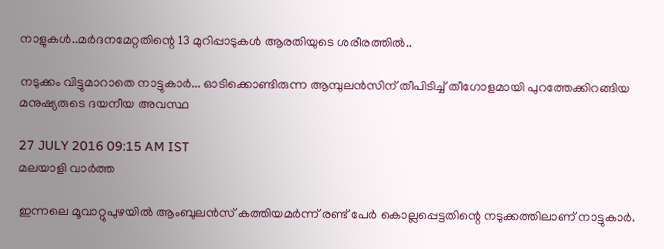നാളുകൾ..മർദനമേറ്റതിന്റെ 13 മുറിപ്പാടുകൾ ആരതിയുടെ ശരീരത്തിൽ..

നടുക്കം വിട്ടുമാറാതെ നാട്ടുകാര്‍... ഓടിക്കൊണ്ടിരുന്ന ആമ്പുലന്‍സിന് തീപിടിച്ച് തീഗോളമായി പുറത്തേക്കിറങ്ങിയ മനുഷ്യരുടെ ദയനീയ അവസ്ഥ

27 JULY 2016 09:15 AM IST
മലയാളി വാര്‍ത്ത

ഇന്നലെ മൂവാറ്റുപുഴയില്‍ ആംബുലന്‍സ് കത്തിയമര്‍ന്ന് രണ്ട് പേര്‍ കൊല്ലപ്പെട്ടതിന്റെ നടുക്കത്തിലാണ് നാട്ടുകാര്‍.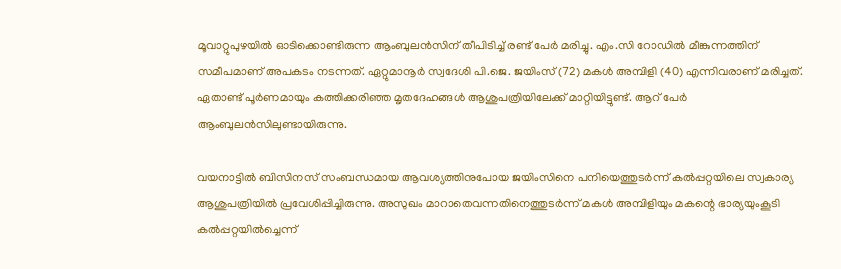മൂവാറ്റുപുഴയില്‍ ഓടിക്കൊണ്ടിരുന്ന ആംബുലന്‍സിന് തീപിടിച്ച് രണ്ട് പേര്‍ മരിച്ചു. എം.സി റോഡില്‍ മീങ്കുന്നത്തിന് സമീപമാണ് അപകടം നടന്നത്. ഏറ്റുമാനൂര്‍ സ്വദേശി പി.ജെ. ജയിംസ് (72) മകള്‍ അമ്പിളി (40) എന്നിവരാണ് മരിച്ചത്. ഏതാണ്ട് പൂര്‍ണമായും കത്തിക്കരിഞ്ഞ മൃതദേഹങ്ങള്‍ ആശുപത്രിയിലേക്ക് മാറ്റിയിട്ടുണ്ട്. ആറ് പേര്‍ ആംബുലന്‍സിലുണ്ടായിരുന്നു.

വയനാട്ടില്‍ ബിസിനസ് സംബന്ധമായ ആവശ്യത്തിനുപോയ ജയിംസിനെ പനിയെത്തുടര്‍ന്ന് കല്‍പ്പറ്റയിലെ സ്വകാര്യ ആശുപത്രിയില്‍ പ്രവേശിപ്പിച്ചിരുന്നു. അസുഖം മാറാതെവന്നതിനെത്തുടര്‍ന്ന് മകള്‍ അമ്പിളിയും മകന്റെ ഭാര്യയുംകൂടി കല്‍പ്പറ്റയില്‍ച്ചെന്ന്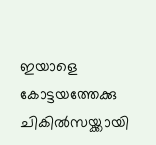ഇയാളെ കോട്ടയത്തേക്കു ചികില്‍സയ്ക്കായി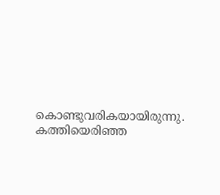കൊണ്ടുവരികയായിരുന്നു.
കത്തിയെരിഞ്ഞ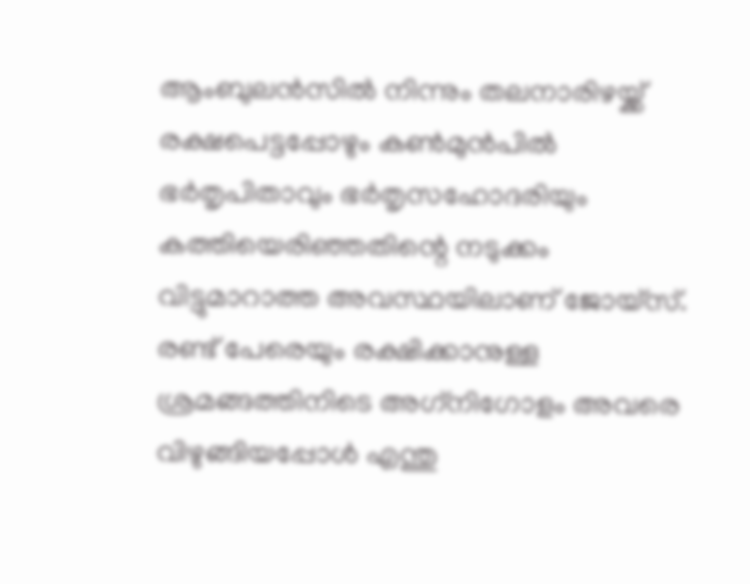ആംബുലന്‍സില്‍ നിന്നും തലനാരിഴയ്ക്ക് രക്ഷപെട്ടപ്പോഴും കണ്‍മുന്‍പില്‍ ഭര്‍തൃപിതാവും ഭര്‍തൃസഹോദരിയും കത്തിയെരിഞ്ഞതിന്റെ നടുക്കം വിട്ടുമാറാത്ത അവസ്ഥയിലാണ് ജോയ്‌സ്. രണ്ട് പേരെയും രക്ഷിക്കാനുള്ള ശ്രമങ്ങത്തിനിടെ അഗ്‌നിഗോളം അവരെ വിഴുങ്ങിയപ്പോള്‍ എന്തു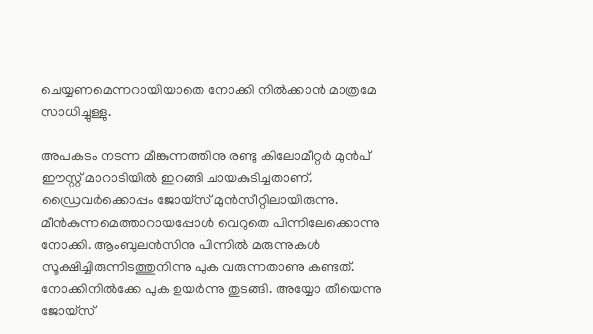ചെയ്യണമെന്നറായിയാതെ നോക്കി നില്‍ക്കാന്‍ മാത്രമേ സാധിച്ചുള്ളു.

അപകടം നടന്ന മീങ്കുന്നത്തിനു രണ്ടു കിലോമീറ്റര്‍ മുന്‍പ് ഈസ്റ്റ് മാറാടിയില്‍ ഇറങ്ങി ചായകുടിച്ചതാണ്. ഡ്രൈവര്‍ക്കൊപ്പം ജോയ്‌സ് മുന്‍സീറ്റിലായിരുന്നു. മീന്‍കുന്നമെത്താറായപ്പോള്‍ വെറുതെ പിന്നിലേക്കൊന്നു നോക്കി. ആംബുലന്‍സിനു പിന്നില്‍ മരുന്നുകള്‍ സൂക്ഷിച്ചിരുന്നിടത്തുനിന്നു പുക വരുന്നതാണു കണ്ടത്. നോക്കിനില്‍ക്കേ പുക ഉയര്‍ന്നു തുടങ്ങി. അയ്യോ തീയെന്നു ജോയ്‌സ്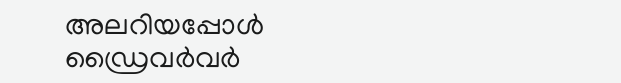അലറിയപ്പോള്‍ ഡ്രൈവര്‍വര്‍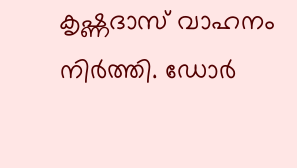കൃഷ്ണദാസ് വാഹനം നിര്‍ത്തി. ഡോര്‍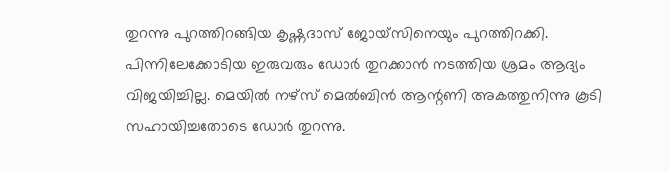തുറന്നു പുറത്തിറങ്ങിയ കൃഷ്ണദാസ് ജോയ്‌സിനെയും പുറത്തിറക്കി. പിന്നിലേക്കോടിയ ഇരുവരും ഡോര്‍ തുറക്കാന്‍ നടത്തിയ ശ്രമം ആദ്യം വിജയിച്ചില്ല. മെയില്‍ നഴ്‌സ് മെല്‍ബിന്‍ ആന്റണി അകത്തുനിന്നു കൂടി സഹായിച്ചതോടെ ഡോര്‍ തുറന്നു.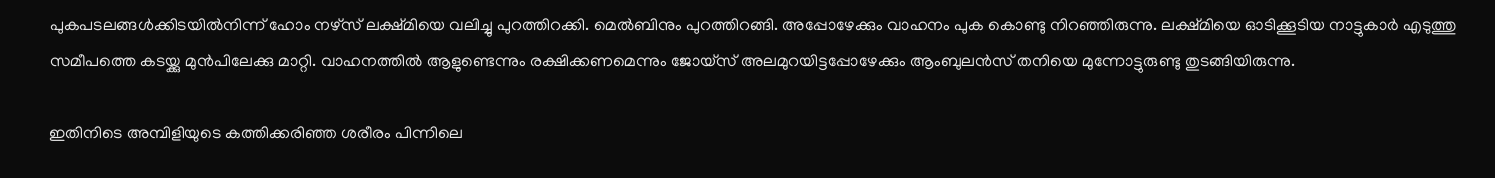പുകപടലങ്ങള്‍ക്കിടയില്‍നിന്ന് ഹോം നഴ്‌സ് ലക്ഷ്മിയെ വലിച്ചു പുറത്തിറക്കി. മെല്‍ബിനും പുറത്തിറങ്ങി. അപ്പോഴേക്കും വാഹനം പുക കൊണ്ടു നിറഞ്ഞിരുന്നു. ലക്ഷ്മിയെ ഓടിക്കൂടിയ നാട്ടുകാര്‍ എടുത്തു സമീപത്തെ കടയ്ക്കു മുന്‍പിലേക്കു മാറ്റി. വാഹനത്തില്‍ ആളുണ്ടെന്നും രക്ഷിക്കണമെന്നും ജോയ്‌സ് അലമുറയിട്ടപ്പോഴേക്കും ആംബുലന്‍സ് തനിയെ മുന്നോട്ടുരുണ്ടു തുടങ്ങിയിരുന്നു.

ഇതിനിടെ അമ്പിളിയുടെ കത്തിക്കരിഞ്ഞ ശരീരം പിന്നിലെ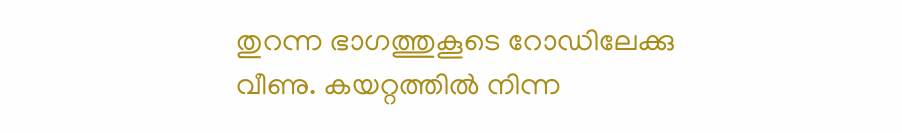തുറന്ന ഭാഗത്തുകൂടെ റോഡിലേക്കു വീണു. കയറ്റത്തില്‍ നിന്ന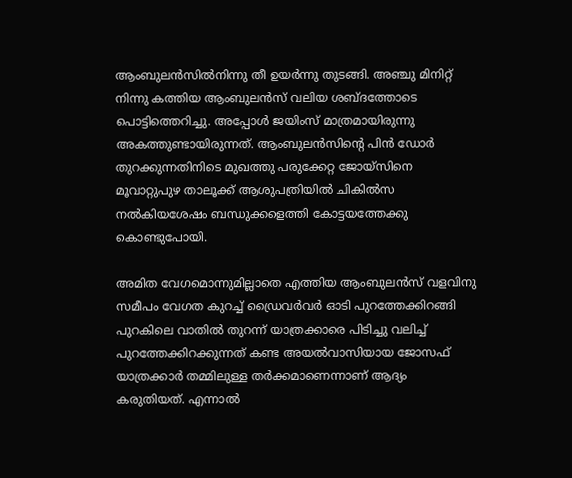ആംബുലന്‍സില്‍നിന്നു തീ ഉയര്‍ന്നു തുടങ്ങി. അഞ്ചു മിനിറ്റ് നിന്നു കത്തിയ ആംബുലന്‍സ് വലിയ ശബ്ദത്തോടെ പൊട്ടിത്തെറിച്ചു. അപ്പോള്‍ ജയിംസ് മാത്രമായിരുന്നു അകത്തുണ്ടായിരുന്നത്. ആംബുലന്‍സിന്റെ പിന്‍ ഡോര്‍ തുറക്കുന്നതിനിടെ മുഖത്തു പരുക്കേറ്റ ജോയ്‌സിനെ മൂവാറ്റുപുഴ താലൂക്ക് ആശുപത്രിയില്‍ ചികില്‍സ നല്‍കിയശേഷം ബന്ധുക്കളെത്തി കോട്ടയത്തേക്കു കൊണ്ടുപോയി.

അമിത വേഗമൊന്നുമില്ലാതെ എത്തിയ ആംബുലന്‍സ് വളവിനു സമീപം വേഗത കുറച്ച് ഡ്രൈവര്‍വര്‍ ഓടി പുറത്തേക്കിറങ്ങി പുറകിലെ വാതില്‍ തുറന്ന് യാത്രക്കാരെ പിടിച്ചു വലിച്ച് പുറത്തേക്കിറക്കുന്നത് കണ്ട അയല്‍വാസിയായ ജോസഫ് യാത്രക്കാര്‍ തമ്മിലുള്ള തര്‍ക്കമാണെന്നാണ് ആദ്യം കരുതിയത്. എന്നാല്‍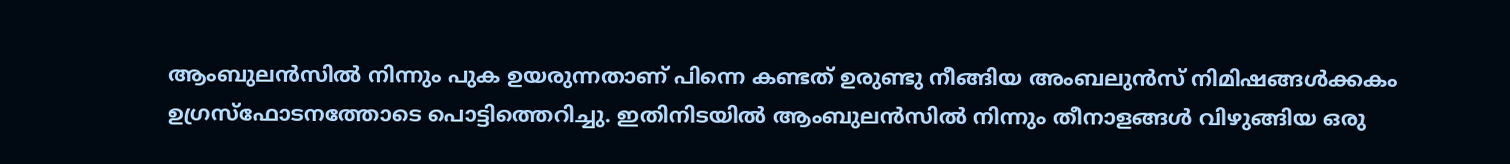ആംബുലന്‍സില്‍ നിന്നും പുക ഉയരുന്നതാണ് പിന്നെ കണ്ടത് ഉരുണ്ടു നീങ്ങിയ അംബലുന്‍സ് നിമിഷങ്ങള്‍ക്കകം ഉഗ്രസ്‌ഫോടനത്തോടെ പൊട്ടിത്തെറിച്ചു. ഇതിനിടയില്‍ ആംബുലന്‍സില്‍ നിന്നും തീനാളങ്ങള്‍ വിഴുങ്ങിയ ഒരു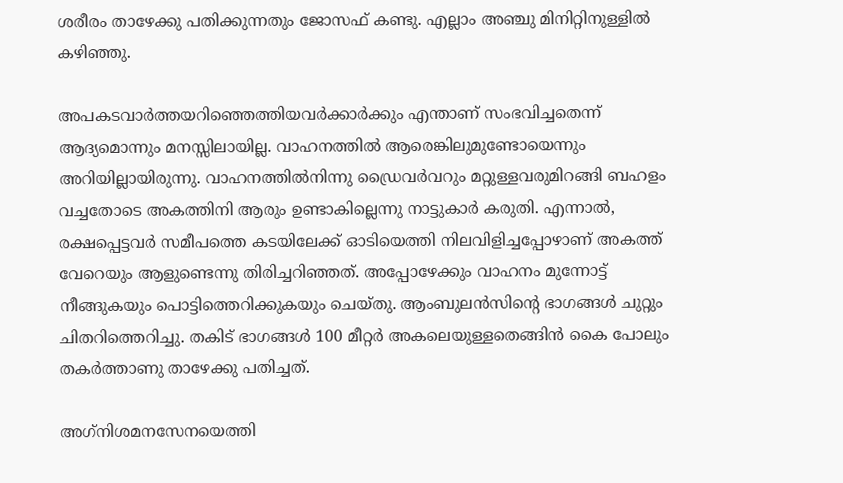ശരീരം താഴേക്കു പതിക്കുന്നതും ജോസഫ് കണ്ടു. എല്ലാം അഞ്ചു മിനിറ്റിനുള്ളില്‍ കഴിഞ്ഞു.

അപകടവാര്‍ത്തയറിഞ്ഞെത്തിയവര്‍ക്കാര്‍ക്കും എന്താണ് സംഭവിച്ചതെന്ന് ആദ്യമൊന്നും മനസ്സിലായില്ല. വാഹനത്തില്‍ ആരെങ്കിലുമുണ്ടോയെന്നും അറിയില്ലായിരുന്നു. വാഹനത്തില്‍നിന്നു ഡ്രൈവര്‍വറും മറ്റുള്ളവരുമിറങ്ങി ബഹളം വച്ചതോടെ അകത്തിനി ആരും ഉണ്ടാകില്ലെന്നു നാട്ടുകാര്‍ കരുതി. എന്നാല്‍, രക്ഷപ്പെട്ടവര്‍ സമീപത്തെ കടയിലേക്ക് ഓടിയെത്തി നിലവിളിച്ചപ്പോഴാണ് അകത്ത് വേറെയും ആളുണ്ടെന്നു തിരിച്ചറിഞ്ഞത്. അപ്പോഴേക്കും വാഹനം മുന്നോട്ട് നീങ്ങുകയും പൊട്ടിത്തെറിക്കുകയും ചെയ്തു. ആംബുലന്‍സിന്റെ ഭാഗങ്ങള്‍ ചുറ്റും ചിതറിത്തെറിച്ചു. തകിട് ഭാഗങ്ങള്‍ 100 മീറ്റര്‍ അകലെയുള്ളതെങ്ങിന്‍ കൈ പോലും തകര്‍ത്താണു താഴേക്കു പതിച്ചത്.

അഗ്‌നിശമനസേനയെത്തി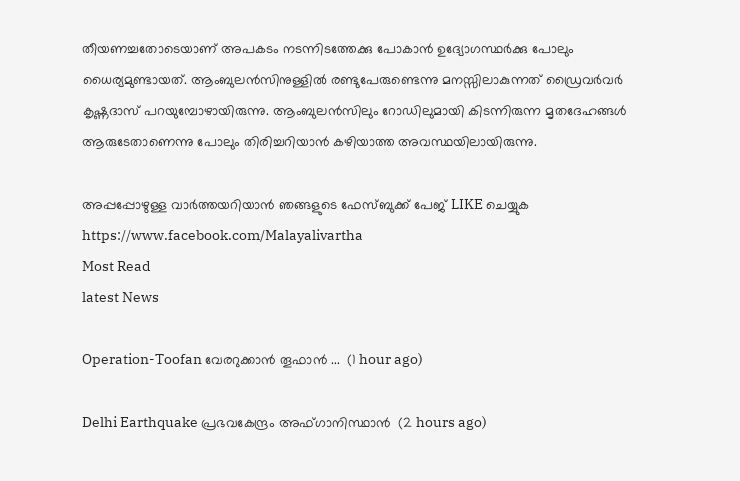തീയണച്ചതോടെയാണ് അപകടം നടന്നിടത്തേക്കു പോകാന്‍ ഉദ്യോഗസ്ഥര്‍ക്കു പോലും ധൈര്യമുണ്ടായത്. ആംബുലന്‍സിനുള്ളില്‍ രണ്ടുപേരുണ്ടെന്നു മനസ്സിലാകുന്നത് ഡ്രൈവര്‍വര്‍ കൃഷ്ണദാസ് പറയുമ്പോഴായിരുന്നു. ആംബുലന്‍സിലും റോഡിലുമായി കിടന്നിരുന്ന മൃതദേഹങ്ങള്‍ ആരുടേതാണെന്നു പോലും തിരിച്ചറിയാന്‍ കഴിയാത്ത അവസ്ഥയിലായിരുന്നു.

അപ്പപ്പോഴുള്ള വാര്‍ത്തയറിയാന്‍ ഞങ്ങളുടെ ഫേസ്‌ബുക്ക്‌ പേജ് LIKE ചെയ്യുക
https://www.facebook.com/Malayalivartha
Most Read
latest News

Operation-Toofan വേരറുക്കാൻ തൂഫാൻ ...  (1 hour ago)

Delhi Earthquake പ്രഭവകേന്ദ്രം അഫ്ഗാനിസ്ഥാന്‍  (2 hours ago)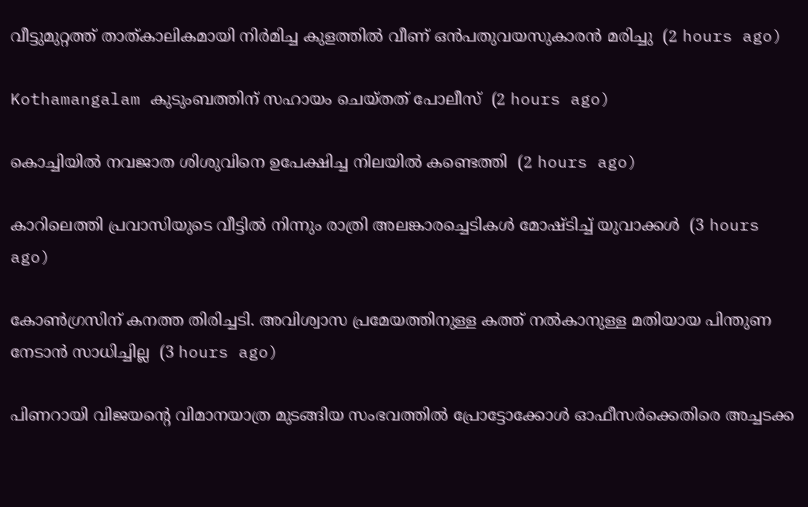വീട്ടുമുറ്റത്ത് താത്കാലികമായി നിര്‍മിച്ച കുളത്തില്‍ വീണ് ഒന്‍പതുവയസുകാരന്‍ മരിച്ചു  (2 hours ago)

Kothamangalam കുടുംബത്തിന് സഹായം ചെയ്തത് പോലീസ്  (2 hours ago)

കൊച്ചിയില്‍ നവജാത ശിശുവിനെ ഉപേക്ഷിച്ച നിലയില്‍ കണ്ടെത്തി  (2 hours ago)

കാറിലെത്തി പ്രവാസിയുടെ വീട്ടില്‍ നിന്നും രാത്രി അലങ്കാരച്ചെടികള്‍ മോഷ്ടിച്ച് യുവാക്കള്‍  (3 hours ago)

കോൺഗ്രസിന് കനത്ത തിരിച്ചടി. അവിശ്വാസ പ്രമേയത്തിനുള്ള കത്ത് നൽകാനുള്ള മതിയായ പിന്തുണ നേടാൻ സാധിച്ചില്ല  (3 hours ago)

പിണറായി വിജയന്റെ വിമാനയാത്ര മുടങ്ങിയ സംഭവത്തിൽ പ്രോട്ടോക്കോൾ ഓഫീസർക്കെതിരെ അച്ചടക്ക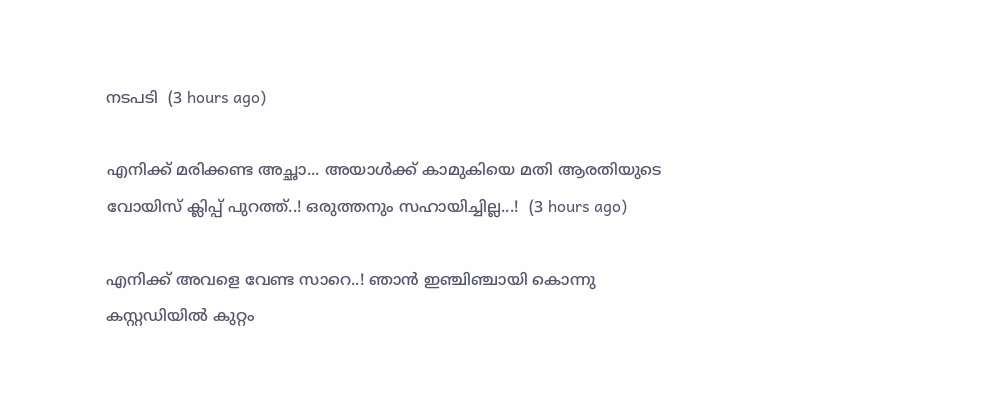നടപടി  (3 hours ago)

എനിക്ക് മരിക്കണ്ട അച്ഛാ... അയാൾക്ക് കാമുകിയെ മതി ആരതിയുടെ വോയിസ് ക്ലിപ്പ് പുറത്ത്..! ഒരുത്തനും സഹായിച്ചില്ല...!  (3 hours ago)

എനിക്ക് അവളെ വേണ്ട സാറെ..! ഞാൻ ഇഞ്ചിഞ്ചായി കൊന്നു കസ്റ്റഡിയിൽ കുറ്റം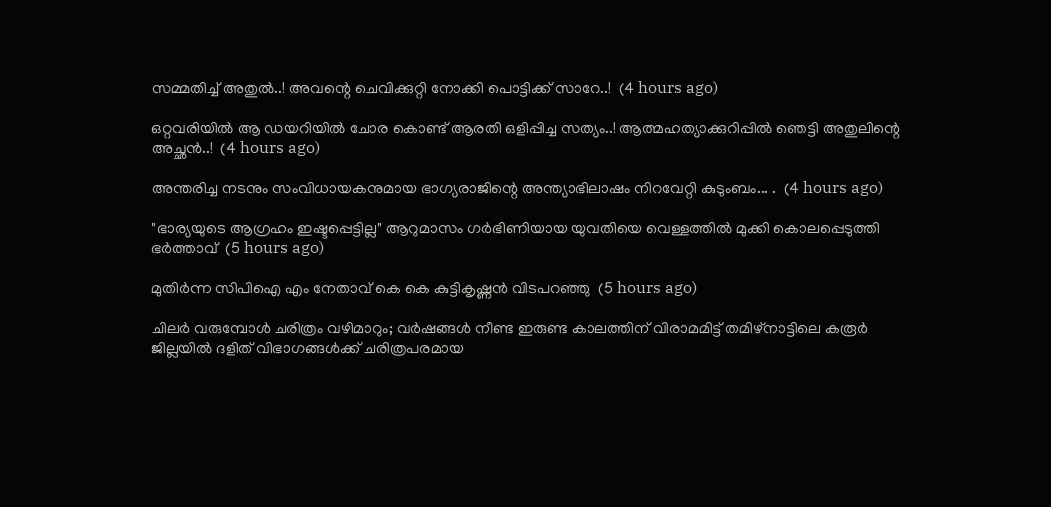സമ്മതിച്ച് അതുൽ..! അവന്റെ ചെവിക്കുറ്റി നോക്കി പൊട്ടിക്ക് സാറേ..!  (4 hours ago)

ഒറ്റവരിയിൽ ആ ഡയറിയിൽ ചോര കൊണ്ട് ആരതി ഒളിപ്പിച്ച സത്യം..! ആത്മഹത്യാക്കുറിപ്പിൽ ഞെട്ടി അതുലിന്റെ അച്ഛൻ..!  (4 hours ago)

അന്തരിച്ച നടനും സംവിധായകനുമായ ഭാഗ്യരാജിന്റെ അന്ത്യാഭിലാഷം നിറവേറ്റി കുടുംബം... .  (4 hours ago)

"ഭാര്യയുടെ ആഗ്രഹം ഇഷ്ടപ്പെട്ടില്ല" ആറുമാസം ഗർഭിണിയായ യുവതിയെ വെള്ളത്തിൽ മുക്കി കൊലപ്പെടുത്തി ഭർത്താവ്  (5 hours ago)

മുതിർന്ന സിപിഐ എം നേതാവ് കെ കെ കുട്ടികൃഷ്ണൻ വിടപറഞ്ഞു  (5 hours ago)

ചിലർ വരുമ്പോൾ ചരിത്രം വഴിമാറും; വർഷങ്ങൾ നീണ്ട ഇരുണ്ട കാലത്തിന് വിരാമമിട്ട് തമിഴ്‌നാട്ടിലെ കരൂർ ജില്ലയിൽ ദളിത് വിഭാഗങ്ങൾക്ക് ചരിത്രപരമായ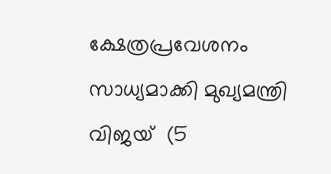ക്ഷേത്രപ്രവേശനം സാധ്യമാക്കി മുഖ്യമന്ത്രി വിജയ്  (5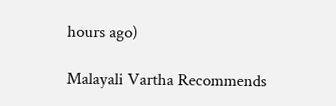hours ago)

Malayali Vartha Recommends